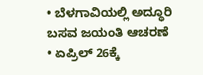• ಬೆಳಗಾವಿಯಲ್ಲಿ ಅದ್ಧೂರಿ ಬಸವ ಜಯಂತಿ ಆಚರಣೆ
• ಏಪ್ರಿಲ್ 26ಕ್ಕೆ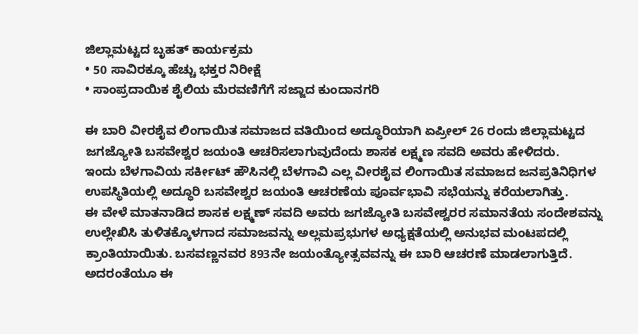ಜಿಲ್ಲಾಮಟ್ಟದ ಬೃಹತ್ ಕಾರ್ಯಕ್ರಮ
• 50 ಸಾವಿರಕ್ಕೂ ಹೆಚ್ಚು ಭಕ್ತರ ನಿರೀಕ್ಷೆ
• ಸಾಂಪ್ರದಾಯಿಕ ಶೈಲಿಯ ಮೆರವಣಿಗೆಗೆ ಸಜ್ಜಾದ ಕುಂದಾನಗರಿ

ಈ ಬಾರಿ ವೀರಶೈವ ಲಿಂಗಾಯಿತ ಸಮಾಜದ ವತಿಯಿಂದ ಅದ್ಧೂರಿಯಾಗಿ ಏಪ್ರೀಲ್ 26 ರಂದು ಜಿಲ್ಲಾಮಟ್ಟದ ಜಗಜ್ಯೋತಿ ಬಸವೇಶ್ವರ ಜಯಂತಿ ಆಚರಿಸಲಾಗುವುದೆಂದು ಶಾಸಕ ಲಕ್ಷ್ಮಣ ಸವದಿ ಅವರು ಹೇಳಿದರು.
ಇಂದು ಬೆಳಗಾವಿಯ ಸರ್ಕೀಟ್ ಹೌಸಿನಲ್ಲಿ ಬೆಳಗಾವಿ ಎಲ್ಲ ವೀರಶೈವ ಲಿಂಗಾಯಿತ ಸಮಾಜದ ಜನಪ್ರತಿನಿಧಿಗಳ ಉಪಸ್ಥಿತಿಯಲ್ಲಿ ಅದ್ಧೂರಿ ಬಸವೇಶ್ವರ ಜಯಂತಿ ಆಚರಣೆಯ ಪೂರ್ವಭಾವಿ ಸಭೆಯನ್ನು ಕರೆಯಲಾಗಿತ್ತು.
ಈ ವೇಳೆ ಮಾತನಾಡಿದ ಶಾಸಕ ಲಕ್ಷ್ಮಣ್ ಸವದಿ ಅವರು ಜಗಜ್ಯೋತಿ ಬಸವೇಶ್ವರರ ಸಮಾನತೆಯ ಸಂದೇಶವನ್ನು ಉಲ್ಲೇಖಿಸಿ ತುಳಿತಕ್ಕೊಳಗಾದ ಸಮಾಜವನ್ನು ಅಲ್ಲಮಪ್ರಭುಗಳ ಅಧ್ಯಕ್ಷತೆಯಲ್ಲಿ ಅನುಭವ ಮಂಟಪದಲ್ಲಿ ಕ್ರಾಂತಿಯಾಯಿತು. ಬಸವಣ್ಣನವರ 893ನೇ ಜಯಂತ್ಯೋತ್ಸವವನ್ನು ಈ ಬಾರಿ ಆಚರಣೆ ಮಾಡಲಾಗುತ್ತಿದೆ. ಅದರಂತೆಯೂ ಈ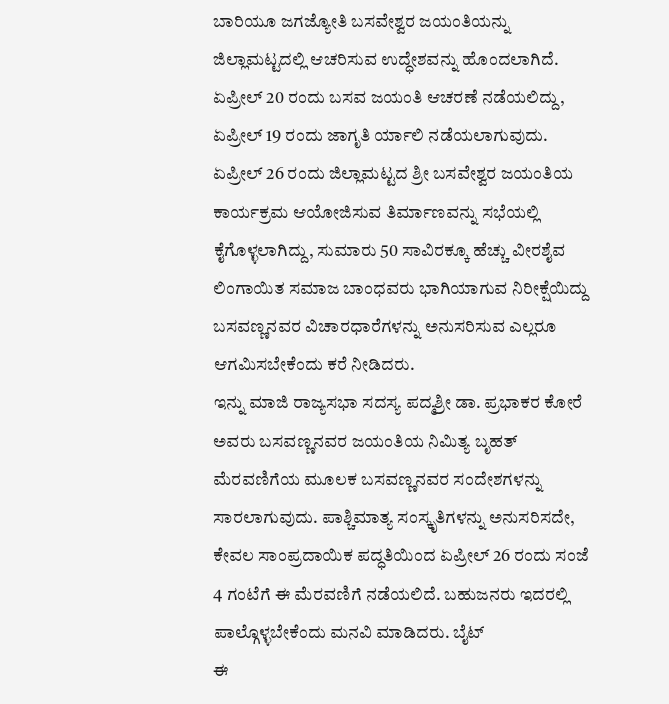ಬಾರಿಯೂ ಜಗಜ್ಯೋತಿ ಬಸವೇಶ್ವರ ಜಯಂತಿಯನ್ನು ಜಿಲ್ಲಾಮಟ್ಟದಲ್ಲಿ ಆಚರಿಸುವ ಉದ್ಧೇಶವನ್ನು ಹೊಂದಲಾಗಿದೆ. ಏಪ್ರೀಲ್ 20 ರಂದು ಬಸವ ಜಯಂತಿ ಆಚರಣೆ ನಡೆಯಲಿದ್ದು, ಏಪ್ರೀಲ್ 19 ರಂದು ಜಾಗೃತಿ ರ್ಯಾಲಿ ನಡೆಯಲಾಗುವುದು. ಏಪ್ರೀಲ್ 26 ರಂದು ಜಿಲ್ಲಾಮಟ್ಟದ ಶ್ರೀ ಬಸವೇಶ್ವರ ಜಯಂತಿಯ ಕಾರ್ಯಕ್ರಮ ಆಯೋಜಿಸುವ ತಿರ್ಮಾಣವನ್ನು ಸಭೆಯಲ್ಲಿ ಕೈಗೊಳ್ಳಲಾಗಿದ್ದು, ಸುಮಾರು 50 ಸಾವಿರಕ್ಕೂ ಹೆಚ್ಚು ವೀರಶೈವ ಲಿಂಗಾಯಿತ ಸಮಾಜ ಬಾಂಧವರು ಭಾಗಿಯಾಗುವ ನಿರೀಕ್ಷೆಯಿದ್ದು ಬಸವಣ್ಣನವರ ವಿಚಾರಧಾರೆಗಳನ್ನು ಅನುಸರಿಸುವ ಎಲ್ಲರೂ ಆಗಮಿಸಬೇಕೆಂದು ಕರೆ ನೀಡಿದರು.
ಇನ್ನು ಮಾಜಿ ರಾಜ್ಯಸಭಾ ಸದಸ್ಯ ಪದ್ಮಶ್ರೀ ಡಾ. ಪ್ರಭಾಕರ ಕೋರೆ ಅವರು ಬಸವಣ್ಣನವರ ಜಯಂತಿಯ ನಿಮಿತ್ಯ ಬೃಹತ್ ಮೆರವಣಿಗೆಯ ಮೂಲಕ ಬಸವಣ್ಣನವರ ಸಂದೇಶಗಳನ್ನು ಸಾರಲಾಗುವುದು. ಪಾಶ್ಚಿಮಾತ್ಯ ಸಂಸ್ಕೃತಿಗಳನ್ನು ಅನುಸರಿಸದೇ, ಕೇವಲ ಸಾಂಪ್ರದಾಯಿಕ ಪದ್ಧತಿಯಿಂದ ಏಪ್ರೀಲ್ 26 ರಂದು ಸಂಜೆ 4 ಗಂಟೆಗೆ ಈ ಮೆರವಣಿಗೆ ನಡೆಯಲಿದೆ. ಬಹುಜನರು ಇದರಲ್ಲಿ ಪಾಲ್ಗೊಳ್ಳಬೇಕೆಂದು ಮನವಿ ಮಾಡಿದರು. ಬೈಟ್
ಈ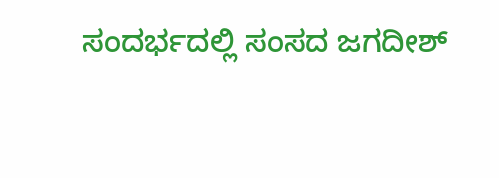ಸಂದರ್ಭದಲ್ಲಿ ಸಂಸದ ಜಗದೀಶ್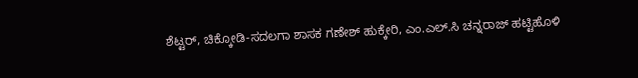ಶೆಟ್ಟರ್, ಚಿಕ್ಕೋಡಿ-ಸದಲಗಾ ಶಾಸಕ ಗಣೇಶ್ ಹುಕ್ಕೇರಿ, ಎಂ.ಎಲ್.ಸಿ ಚನ್ನರಾಜ್ ಹಟ್ಟಿಹೊಳಿ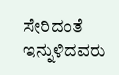ಸೇರಿದಂತೆ ಇನ್ನುಳಿದವರು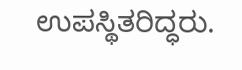ಉಪಸ್ಥಿತರಿದ್ಧರು.